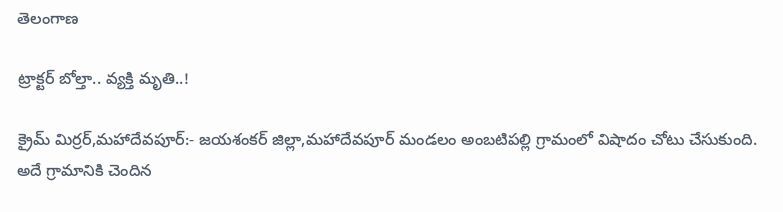తెలంగాణ

ట్రాక్టర్ బోల్తా.. వ్యక్తి మృతి..!

క్రైమ్ మిర్రర్,మహాదేవపూర్:- జయశంకర్ జిల్లా,మహాదేవపూర్ మండలం అంబటిపల్లి గ్రామంలో విషాదం చోటు చేసుకుంది. అదే గ్రామానికి చెందిన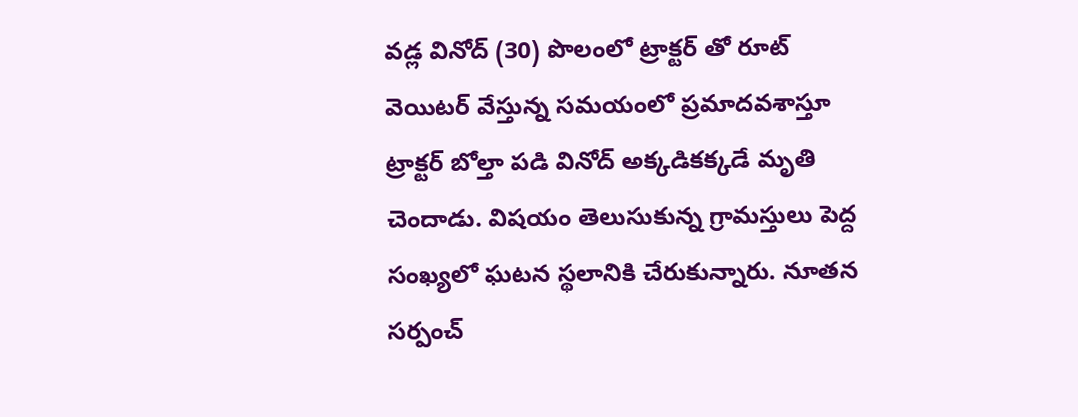వడ్ల వినోద్ (30) పొలంలో ట్రాక్టర్ తో రూట్ వెయిటర్ వేస్తున్న సమయంలో ప్రమాదవశాస్తూ ట్రాక్టర్ బోల్తా పడి వినోద్ అక్కడికక్కడే మృతి చెందాడు. విషయం తెలుసుకున్న గ్రామస్తులు పెద్ద సంఖ్యలో ఘటన స్థలానికి చేరుకున్నారు. నూతన సర్పంచ్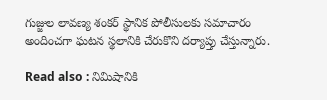గుజ్జుల లావణ్య శంకర్ స్థానిక పోలీసులకు సమాచారం అందించగా ఘటన స్థలానికి చేరుకొని దర్యాప్తు చేస్తున్నారు.

Read also : నిమిషానికి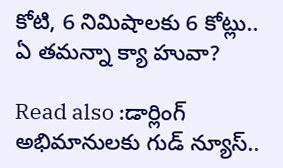కోటి, 6 నిమిషాలకు 6 కోట్లు.. ఏ తమన్నా క్యా హువా?

Read also :డార్లింగ్ అభిమానులకు గుడ్ న్యూస్..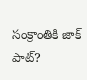సంక్రాంతికి జాక్ పాట్?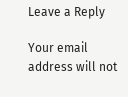Leave a Reply

Your email address will not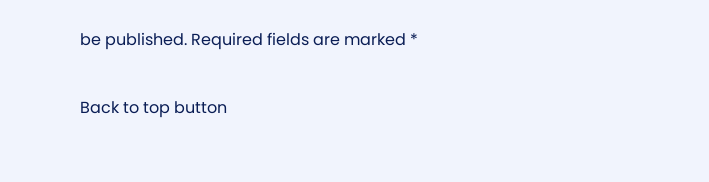be published. Required fields are marked *

Back to top button